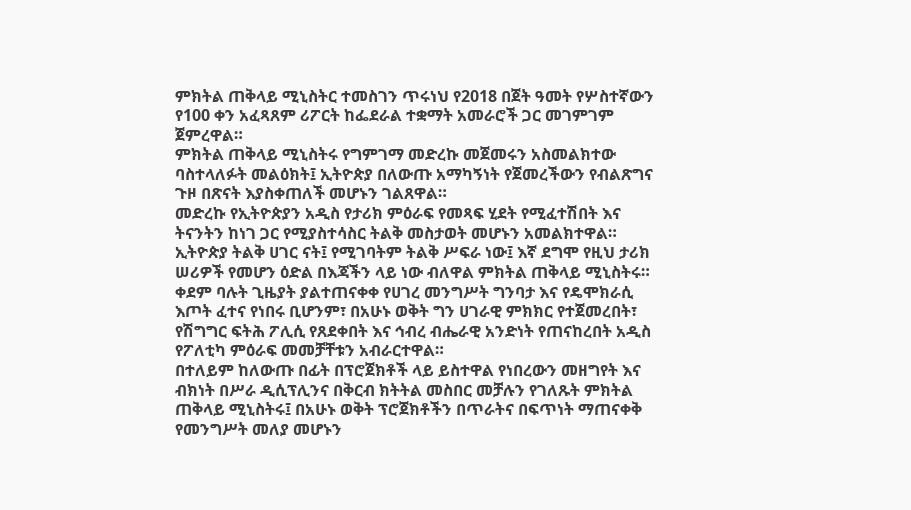ምክትል ጠቅላይ ሚኒስትር ተመስገን ጥሩነህ የ2018 በጀት ዓመት የሦስተኛውን የ100 ቀን አፈጻጸም ሪፖርት ከፌደራል ተቋማት አመራሮች ጋር መገምገም ጀምረዋል።
ምክትል ጠቅላይ ሚኒስትሩ የግምገማ መድረኩ መጀመሩን አስመልክተው ባስተላለፉት መልዕክት፤ ኢትዮጵያ በለውጡ አማካኝነት የጀመረችውን የብልጽግና ጉዞ በጽናት እያስቀጠለች መሆኑን ገልጸዋል።
መድረኩ የኢትዮጵያን አዲስ የታሪክ ምዕራፍ የመጻፍ ሂደት የሚፈተሽበት እና ትናንትን ከነገ ጋር የሚያስተሳስር ትልቅ መስታወት መሆኑን አመልክተዋል።
ኢትዮጵያ ትልቅ ሀገር ናት፤ የሚገባትም ትልቅ ሥፍራ ነው፤ እኛ ደግሞ የዚህ ታሪክ ሠሪዎች የመሆን ዕድል በእጃችን ላይ ነው ብለዋል ምክትል ጠቅላይ ሚኒስትሩ።
ቀደም ባሉት ጊዜያት ያልተጠናቀቀ የሀገረ መንግሥት ግንባታ እና የዴሞክራሲ እጦት ፈተና የነበሩ ቢሆንም፣ በአሁኑ ወቅት ግን ሀገራዊ ምክክር የተጀመረበት፣ የሽግግር ፍትሕ ፖሊሲ የጸደቀበት እና ኅብረ ብሔራዊ አንድነት የጠናከረበት አዲስ የፖለቲካ ምዕራፍ መመቻቸቱን አብራርተዋል።
በተለይም ከለውጡ በፊት በፕሮጀክቶች ላይ ይስተዋል የነበረውን መዘግየት እና ብክነት በሥራ ዲሲፕሊንና በቅርብ ክትትል መስበር መቻሉን የገለጹት ምክትል ጠቅላይ ሚኒስትሩ፤ በአሁኑ ወቅት ፕሮጀክቶችን በጥራትና በፍጥነት ማጠናቀቅ የመንግሥት መለያ መሆኑን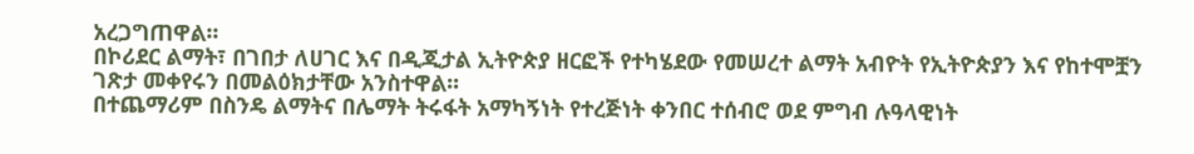አረጋግጠዋል።
በኮሪደር ልማት፣ በገበታ ለሀገር እና በዲጂታል ኢትዮጵያ ዘርፎች የተካሄደው የመሠረተ ልማት አብዮት የኢትዮጵያን እና የከተሞቿን ገጽታ መቀየሩን በመልዕክታቸው አንስተዋል።
በተጨማሪም በስንዴ ልማትና በሌማት ትሩፋት አማካኝነት የተረጅነት ቀንበር ተሰብሮ ወደ ምግብ ሉዓላዊነት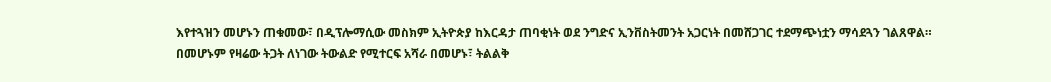እየተጓዝን መሆኑን ጠቁመው፣ በዲፕሎማሲው መስክም ኢትዮጵያ ከእርዳታ ጠባቂነት ወደ ንግድና ኢንቨስትመንት አጋርነት በመሸጋገር ተደማጭነቷን ማሳደጓን ገልጸዋል።
በመሆኑም የዛሬው ትጋት ለነገው ትውልድ የሚተርፍ አሻራ በመሆኑ፣ ትልልቅ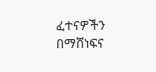ፈተናዎችን በማሸነፍና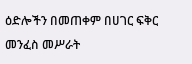ዕድሎችን በመጠቀም በሀገር ፍቅር መንፈስ መሥራት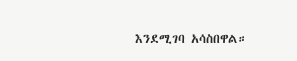እንደሚገባ አሳስበዋል።